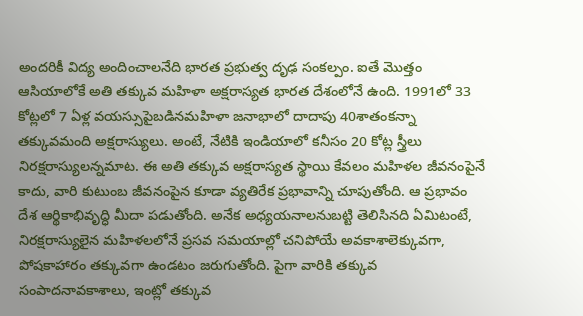అందరికీ విద్య అందించాలనేది భారత ప్రభుత్వ దృఢ సంకల్పం. ఐతే మొత్తం ఆసియాలోకే అతి తక్కువ మహిళా అక్షరాస్యత భారత దేశంలోనే ఉంది. 1991లో 33 కోట్లలో 7 ఏళ్ల వయస్సుపైబడినమహిళా జనాభాలో దాదాపు 40శాతంకన్నా తక్కువమంది అక్షరాస్యులు. అంటే, నేటికి ఇండియాలో కనీసం 20 కోట్ల స్త్రీలు నిరక్షరాస్యులన్నమాట. ఈ అతి తక్కువ అక్షరాస్యత స్థాయి కేవలం మహిళల జీవనంపైనే కాదు, వారి కుటుంబ జీవనంపైన కూడా వ్యతిరేక ప్రభావాన్ని చూపుతోంది. ఆ ప్రభావం దేశ ఆర్థికాభివృద్ధి మీదా పడుతోంది. అనేక అధ్యయనాలనుబట్టి తెలిసినది ఏమిటంటే, నిరక్షరాస్యులైన మహిళలలోనే ప్రసవ సమయాల్లో చనిపోయే అవకాశాలెక్కువగా, పోషకాహారం తక్కువగా ఉండటం జరుగుతోంది. పైగా వారికి తక్కువ సంపాదనావకాశాలు, ఇంట్లో తక్కువ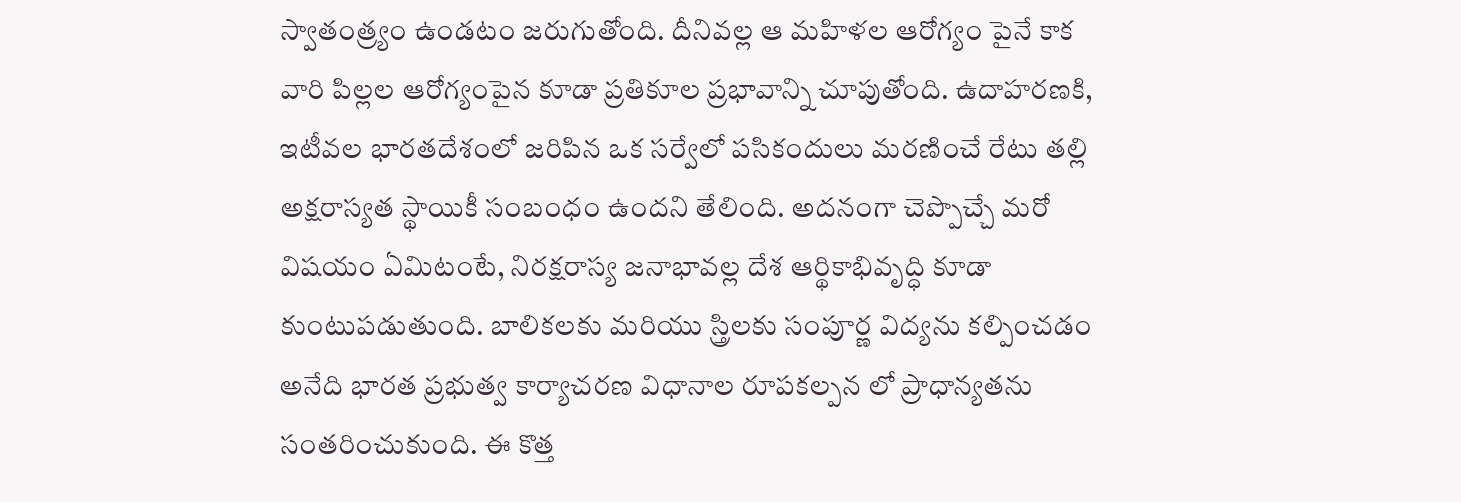స్వాతంత్ర్యం ఉండటం జరుగుతోంది. దీనివల్ల ఆ మహిళల ఆరోగ్యం పైనే కాక వారి పిల్లల ఆరోగ్యంపైన కూడా ప్రతికూల ప్రభావాన్ని చూపుతోంది. ఉదాహరణకి, ఇటీవల భారతదేశంలో జరిపిన ఒక సర్వేలో పసికందులు మరణించే రేటు తల్లి అక్షరాస్యత స్థాయికీ సంబంధం ఉందని తేలింది. అదనంగా చెప్పొచ్చే మరో విషయం ఏమిటంటే, నిరక్షరాస్య జనాభావల్ల దేశ ఆర్థికాభివృద్ధి కూడా కుంటుపడుతుంది. బాలికలకు మరియు స్త్రిలకు సంపూర్ణ విద్యను కల్పించడం అనేది భారత ప్రభుత్వ కార్యాచరణ విధానాల రూపకల్పన లో ప్రాధాన్యతను సంతరించుకుంది. ఈ కొత్త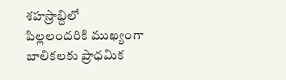శహస్రాబ్దిలో పిల్లలందరికి ముఖ్యంగా బాలికలకు ప్రాధమిక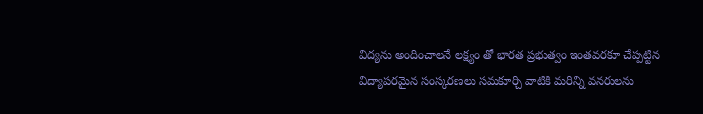విద్యను అందించాలనే లక్ష్యం తో భారత ప్రభుత్వం ఇంతవరకూ చేప్పట్టిన విద్యాపరమైన సంస్కరణలు సమకూర్చి వాటికి మరిన్ని వనరులను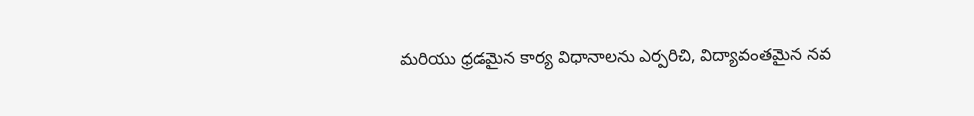మరియు ధ్రడమైన కార్య విధానాలను ఎర్పరిచి, విద్యావంతమైన నవ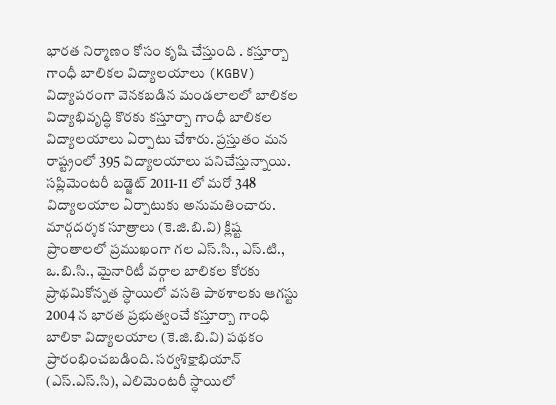భారత నిర్మాణం కోసం కృషి చేస్తుంది . కస్తూర్బా గాంధీ బాలికల విద్యాలయాలు (KGBV) విద్యాపరంగా వెనకబడిన మండలాలలో బాలికల విద్యాభివృద్ధి కొరకు కస్తూర్బా గాంధీ బాలికల విద్యాలయాలు ఏర్పాటు చేశారు. ప్రస్తుతం మన రాష్ట్రంలో 395 విద్యాలయాలు పనిచేస్తున్నాయి. సప్లిమెంటరీ బడ్జెట్ 2011-11 లో మరో 348 విద్యాలయాల ఏర్పాటుకు అనుమతించారు. మార్గదర్శక సూత్రాలు (కె.జి.బి.వి) క్లిష్ట ప్రాంతాలలో ప్రముఖంగా గల ఎస్.సి., ఎస్.టి., ఒ.బి.సి., మైనారిటీ వర్గాల బాలికల కోరకు ప్రాథమికోన్నత స్ధాయిలో వసతి పాఠశాలకు ఆగస్టు 2004 న భారత ప్రభుత్వంచే కస్తూర్బా గాంధి బాలికా విద్యాలయాల (కె.జి.బి.వి) పథకం ప్రారంభించబడింది. సర్వశిక్షాభియాన్ (ఎస్.ఎస్.సి), ఎలిమెంటరీ స్ధాయిలో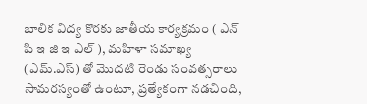బాలిక విద్య కొరకు జాతీయ కార్యక్రమం ( ఎన్ పి ఇ జి ఇ ఎల్ ), మహిళా సమాఖ్య (ఎమ్.ఎస్) తో మొదటి రెండు సంవత్సరాలు సామరస్యంతో ఉంటూ, ప్రత్యేకంగా నడచింది,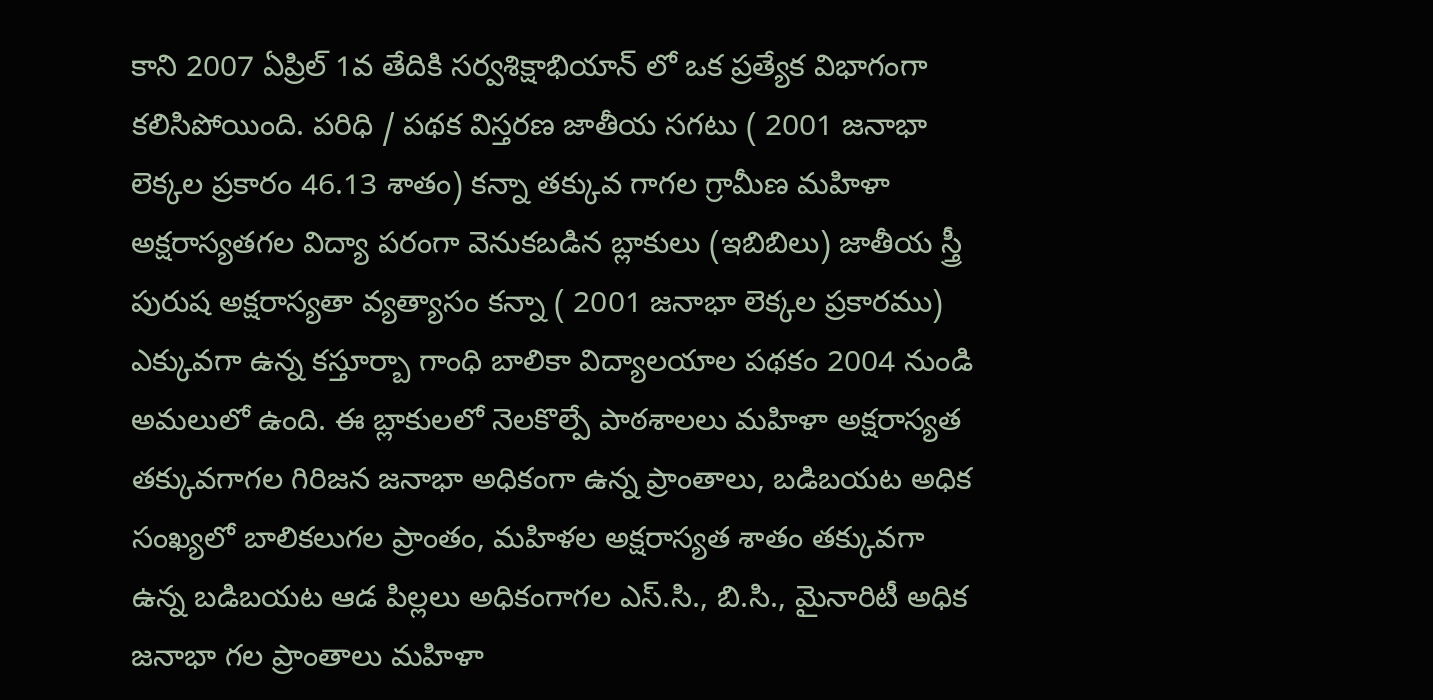కాని 2007 ఏప్రిల్ 1వ తేదికి సర్వశిక్షాభియాన్ లో ఒక ప్రత్యేక విభాగంగా కలిసిపోయింది. పరిధి / పథక విస్తరణ జాతీయ సగటు ( 2001 జనాభా లెక్కల ప్రకారం 46.13 శాతం) కన్నా తక్కువ గాగల గ్రామీణ మహిళా అక్షరాస్యతగల విద్యా పరంగా వెనుకబడిన బ్లాకులు (ఇబిబిలు) జాతీయ స్త్రీ పురుష అక్షరాస్యతా వ్యత్యాసం కన్నా ( 2001 జనాభా లెక్కల ప్రకారము) ఎక్కువగా ఉన్న కస్తూర్బా గాంధి బాలికా విద్యాలయాల పథకం 2004 నుండి అమలులో ఉంది. ఈ బ్లాకులలో నెలకొల్పే పాఠశాలలు మహిళా అక్షరాస్యత తక్కువగాగల గిరిజన జనాభా అధికంగా ఉన్న ప్రాంతాలు, బడిబయట అధిక సంఖ్యలో బాలికలుగల ప్రాంతం, మహిళల అక్షరాస్యత శాతం తక్కువగా ఉన్న బడిబయట ఆడ పిల్లలు అధికంగాగల ఎస్.సి., బి.సి., మైనారిటీ అధిక జనాభా గల ప్రాంతాలు మహిళా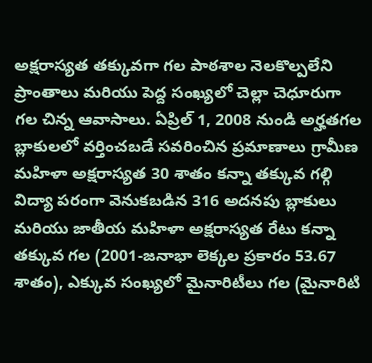అక్షరాస్యత తక్కువగా గల పాఠశాల నెలకొల్పలేని ప్రాంతాలు మరియు పెద్ద సంఖ్యలో చెల్లా చెధూరుగా గల చిన్న ఆవాసాలు. ఏప్రిల్ 1, 2008 నుండి అర్హతగల బ్లాకులలో వర్తించబడే సవరించిన ప్రమాణాలు గ్రామీణ మహిళా అక్షరాస్యత 30 శాతం కన్నా తక్కువ గల్గి విద్యా పరంగా వెనుకబడిన 316 అదనపు బ్లాకులు మరియు జాతీయ మహిళా అక్షరాస్యత రేటు కన్నా తక్కువ గల (2001-జనాభా లెక్కల ప్రకారం 53.67 శాతం), ఎక్కువ సంఖ్యలో మైనారిటీలు గల (మైనారిటి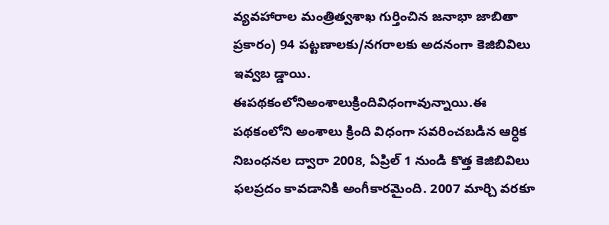వ్యవహారాల మంత్రిత్వశాఖ గుర్తించిన జనాభా జాబితా ప్రకారం) 94 పట్టణాలకు/నగరాలకు అదనంగా కెజిబివిలు ఇవ్వబ డ్డాయి. ఈపథకంలోనిఅంశాలుక్రిందివిధంగావున్నాయి.ఈ పథకంలోని అంశాలు క్రింది విధంగా సవరించబడిన ఆర్ధిక నిబంధనల ద్వారా 2008, ఏప్రిల్ 1 నుండి కొత్త కెజిబివిలు ఫలప్రదం కావడానికి అంగీకారమైంది. 2007 మార్చి వరకూ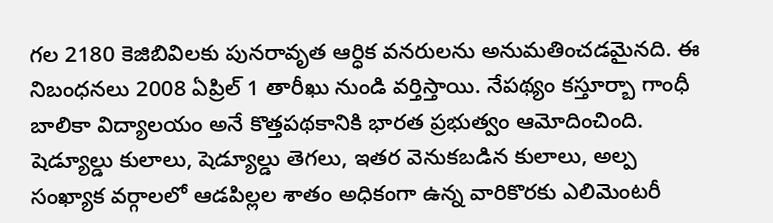గల 2180 కెజిబివిలకు పునరావృత ఆర్ధిక వనరులను అనుమతించడమైనది. ఈ నిబంధనలు 2008 ఏప్రిల్ 1 తారీఖు నుండి వర్తిస్తాయి. నేపథ్యం కస్తూర్బా గాంధీ బాలికా విద్యాలయం అనే కొత్తపథకానికి భారత ప్రభుత్వం ఆమోదించింది. షెడ్యూల్డు కులాలు, షెడ్యూల్డు తెగలు, ఇతర వెనుకబడిన కులాలు, అల్ప సంఖ్యాక వర్గాలలో ఆడపిల్లల శాతం అధికంగా ఉన్న వారికొరకు ఎలిమెంటరీ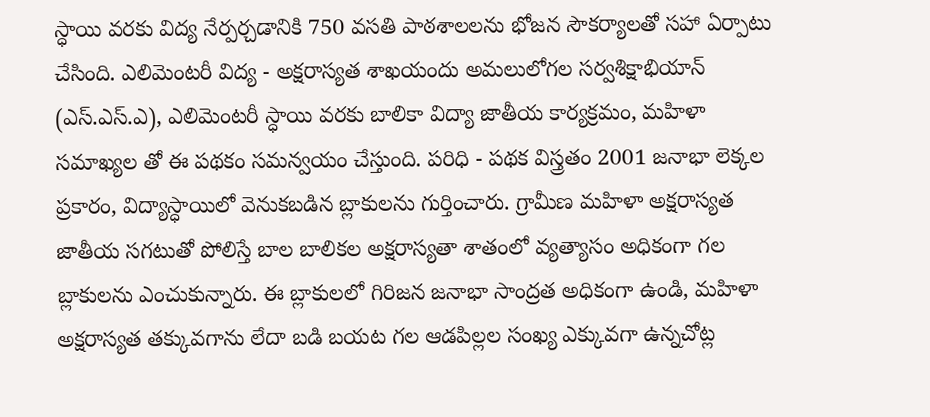స్ధాయి వరకు విద్య నేర్పర్చడానికి 750 వసతి పాఠశాలలను భోజన సౌకర్యాలతో సహా ఏర్పాటు చేసింది. ఎలిమెంటరీ విద్య - అక్షరాస్యత శాఖయందు అమలులోగల సర్వశిక్షాభియాన్ (ఎస్.ఎస్.ఎ), ఎలిమెంటరీ స్ధాయి వరకు బాలికా విద్యా జాతీయ కార్యక్రమం, మహిళా సమాఖ్యల తో ఈ పథకం సమన్వయం చేస్తుంది. పరిధి - పథక విస్త్రతం 2001 జనాభా లెక్కల ప్రకారం, విద్యాస్ధాయిలో వెనుకబడిన బ్లాకులను గుర్తించారు. గ్రామీణ మహిళా అక్షరాస్యత జాతీయ సగటుతో పోలిస్తే బాల బాలికల అక్షరాస్యతా శాతంలో వ్యత్యాసం అధికంగా గల బ్లాకులను ఎంచుకున్నారు. ఈ బ్లాకులలో గిరిజన జనాభా సాంద్రత అధికంగా ఉండి, మహిళా అక్షరాస్యత తక్కువగాను లేదా బడి బయట గల ఆడపిల్లల సంఖ్య ఎక్కువగా ఉన్నచోట్ల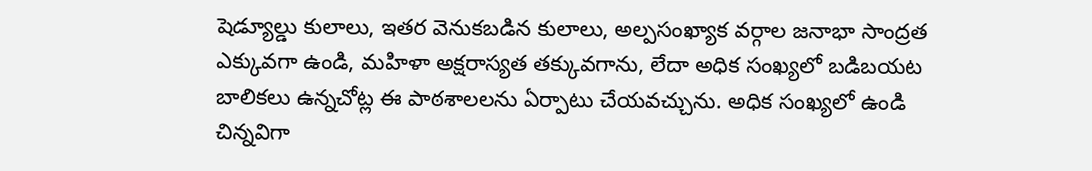షెడ్యూల్డు కులాలు, ఇతర వెనుకబడిన కులాలు, అల్పసంఖ్యాక వర్గాల జనాభా సాంద్రత ఎక్కువగా ఉండి, మహిళా అక్షరాస్యత తక్కువగాను, లేదా అధిక సంఖ్యలో బడిబయట బాలికలు ఉన్నచోట్ల ఈ పాఠశాలలను ఏర్పాటు చేయవచ్చును. అధిక సంఖ్యలో ఉండి చిన్నవిగా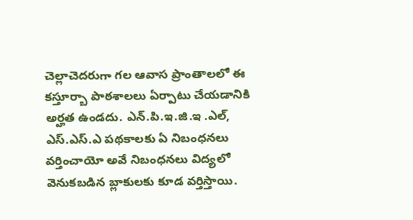చెల్లాచెదరుగా గల ఆవాస ప్రాంతాలలో ఈ కస్తూర్బా పాఠశాలలు ఏర్పాటు చేయడానికి అర్హత ఉండదు. ఎన్.పి.ఇ.జి.ఇ .ఎల్, ఎస్.ఎస్.ఎ పథకాలకు ఏ నిబంధనలు వర్తించాయో అవే నిబంధనలు విద్యలో వెనుకబడిన బ్లాకులకు కూడ వర్తిస్తాయి.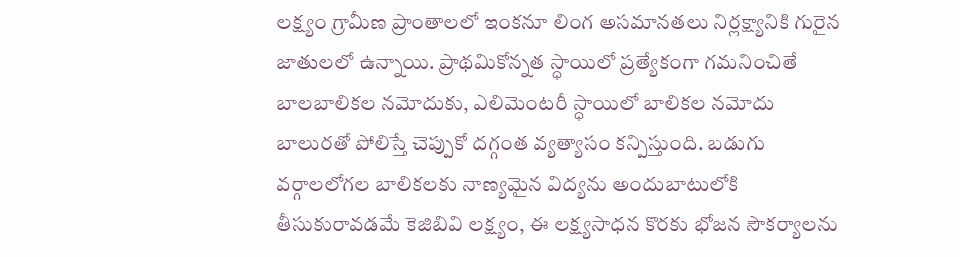లక్ష్యం గ్రామీణ ప్రాంతాలలో ఇంకనూ లింగ అసమానతలు నిర్లక్ష్యానికి గురైన జాతులలో ఉన్నాయి. ప్రాథమికోన్నత స్ధాయిలో ప్రత్యేకంగా గమనించితే బాలబాలికల నమోదుకు, ఎలిమెంటరీ స్ధాయిలో బాలికల నమోదు బాలురతో పోలిస్తే చెప్పుకో దగ్గంత వ్యత్యాసం కన్పిస్తుంది. బడుగు వర్గాలలోగల బాలికలకు నాణ్యమైన విద్యను అందుబాటులోకి తీసుకురావడమే కెజిబివి లక్ష్యం, ఈ లక్ష్యసాధన కొరకు భోజన సౌకర్యాలను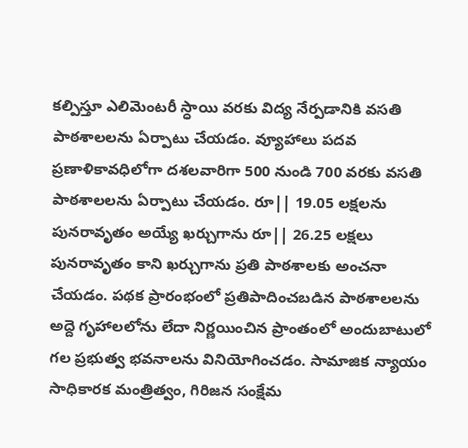కల్పిస్తూ ఎలిమెంటరీ స్ధాయి వరకు విద్య నేర్పడానికి వసతి పాఠశాలలను ఏర్పాటు చేయడం. వ్యూహాలు పదవ ప్రణాళికావధిలోగా దశలవారిగా 500 నుండి 700 వరకు వసతి పాఠశాలలను ఏర్పాటు చేయడం. రూ|| 19.05 లక్షలను పునరావృతం అయ్యే ఖర్చుగాను రూ|| 26.25 లక్షలు పునరావృతం కాని ఖర్చుగాను ప్రతి పాఠశాలకు అంచనా చేయడం. పథక ప్రారంభంలో ప్రతిపాదించబడిన పాఠశాలలను అద్దె గృహాలలోను లేదా నిర్ణయించిన ప్రాంతంలో అందుబాటులో గల ప్రభుత్వ భవనాలను వినియోగించడం. సామాజిక న్యాయం సాధికారక మంత్రిత్వం, గిరిజన సంక్షేమ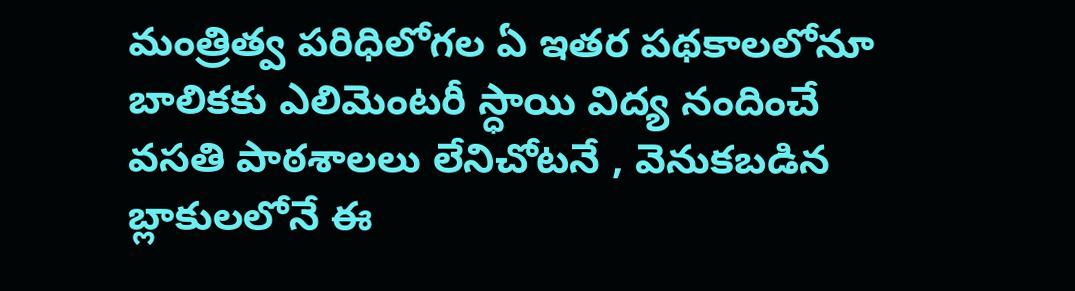మంత్రిత్వ పరిధిలోగల ఏ ఇతర పథకాలలోనూ బాలికకు ఎలిమెంటరీ స్ధాయి విద్య నందించే వసతి పాఠశాలలు లేనిచోటనే , వెనుకబడిన బ్లాకులలోనే ఈ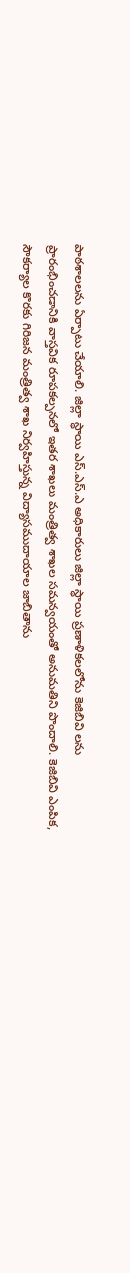పాఠశాలలను ఏర్పాటు చేయాలి. జిల్లా స్ధాయి ఎస్.ఎస్.ఎ అధికారులు జిల్లా స్ధాయి ప్రణాళికలలోను కెజిబివి లను ప్రారంభించడానికి వాస్తవిక రూపకల్పనలో ఇతర శాఖలు మంత్రిత్వ శాఖల సమన్వయంతో అనుమతిని పొందాలి. కెజిబివి ఎంపిక, సౌకర్యాల కొరకు గిరిజన మంత్రిత్వ శాఖ నిర్వహిస్తున్న విద్యాసముదాయాల జాబితాను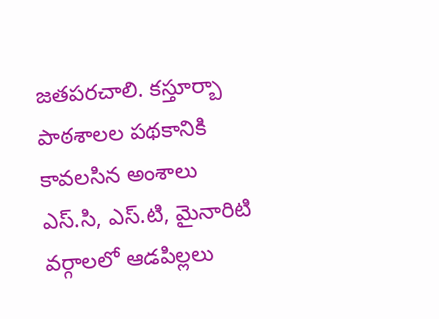జతపరచాలి. కస్తూర్బా పాఠశాలల పథకానికి కావలసిన అంశాలు ఎస్.సి, ఎస్.టి, మైనారిటి వర్గాలలో ఆడపిల్లలు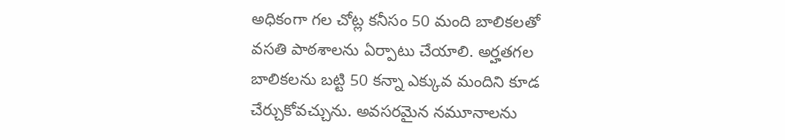అధికంగా గల చోట్ల కనీసం 50 మంది బాలికలతో వసతి పాఠశాలను ఏర్పాటు చేయాలి. అర్హతగల బాలికలను బట్టి 50 కన్నా ఎక్కువ మందిని కూడ చేర్చుకోవచ్చును. అవసరమైన నమూనాలను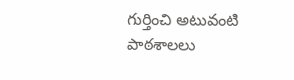గుర్తించి అటువంటి పాఠశాలలు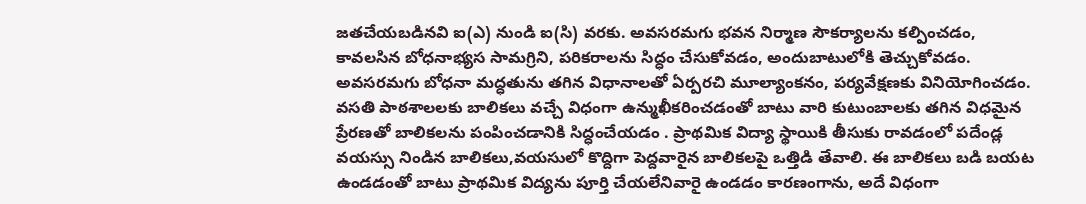జతచేయబడినవి ఐ(ఎ) నుండి ఐ(సి) వరకు. అవసరమగు భవన నిర్మాణ సౌకర్యాలను కల్పించడం, కావలసిన బోధనాభ్యస సామగ్రిని, పరికరాలను సిద్ధం చేసుకోవడం, అందుబాటులోకి తెచ్చుకోవడం. అవసరమగు బోధనా మద్ధతును తగిన విధానాలతో ఏర్పరచి మూల్యాంకనం, పర్యవేక్షణకు వినియోగించడం. వసతి పాఠశాలలకు బాలికలు వచ్చే విధంగా ఉన్ముఖీకరించడంతో బాటు వారి కుటుంబాలకు తగిన విధమైన ప్రేరణతో బాలికలను పంపించడానికి సిద్ధంచేయడం . ప్రాథమిక విద్యా స్థాయికి తీసుకు రావడంలో పదేండ్ల వయస్సు నిండిన బాలికలు,వయసులో కొద్దిగా పెద్దవారైన బాలికలపై ఒత్తిడి తేవాలి. ఈ బాలికలు బడి బయట ఉండడంతో బాటు ప్రాథమిక విద్యను పూర్తి చేయలేనివారై ఉండడం కారణంగాను, అదే విధంగా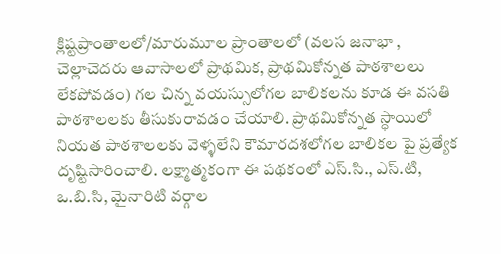క్లిష్టప్రాంతాలలో/మారుమూల ప్రాంతాలలో (వలస జనాభా , చెల్లాచెదరు ఆవాసాలలో ప్రాథమిక, ప్రాథమికోన్నత పాఠశాలలు లేకపోవడం) గల చిన్న వయస్సులోగల బాలికలను కూడ ఈ వసతి పాఠశాలలకు తీసుకురావడం చేయాలి. ప్రాథమికోన్నత స్ధాయిలో నియత పాఠశాలలకు వెళ్ళలేని కౌమారదశలోగల బాలికల పై ప్రత్యేక దృష్టిసారించాలి. లక్ష్మాత్మకంగా ఈ పథకంలో ఎస్.సి., ఎస్.టి, ఒ.బి.సి, మైనారిటి వర్గాల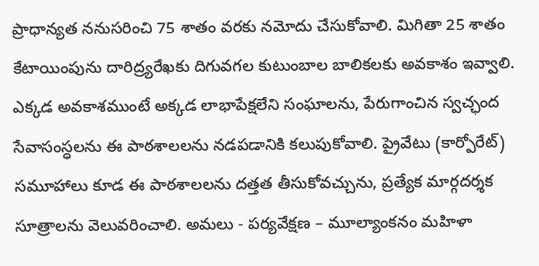ప్రాధాన్యత ననుసరించి 75 శాతం వరకు నమోదు చేసుకోవాలి. మిగితా 25 శాతం కేటాయింపును దారిద్ర్యరేఖకు దిగువగల కుటుంబాల బాలికలకు అవకాశం ఇవ్వాలి. ఎక్కడ అవకాశముంటే అక్కడ లాభాపేక్షలేని సంఘాలను, పేరుగాంచిన స్వచ్ఛంద సేవాసంస్ధలను ఈ పాఠశాలలను నడపడానికి కలుపుకోవాలి. ప్రైవేటు (కార్పోరేట్) సమూహాలు కూడ ఈ పాఠశాలలను దత్తత తీసుకోవచ్చును, ప్రత్యేక మార్గదర్శక సూత్రాలను వెలువరించాలి. అమలు - పర్యవేక్షణ – మూల్యాంకనం మహిళా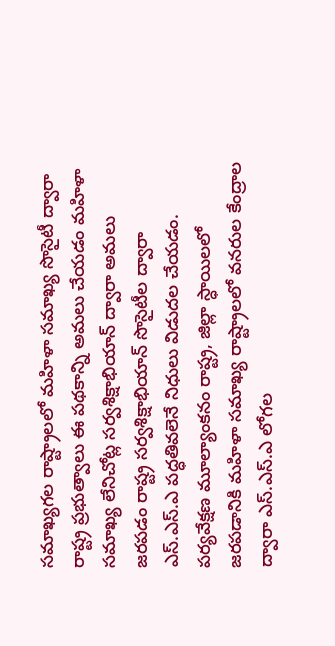సమాఖ్యగల రాష్ట్రాలలో మహిళా సమాఖ్య సొసైటీ ద్వారా రాష్ట్ర ప్రభుత్వాలు ఈ పథకాన్ని అమలు చేయడం మహిళా సమాఖ్య లేనిచోట్ల సర్వశిక్షాభియాన్ ద్వారా అమలు జరపడం రాష్ట్ర సర్వశిక్షాభియాన్ సొసైటీల ద్వారా ఎస్.ఎస్.ఎ పద్ధతివలెనే నిధులు విడుదల చేయడం. పర్యవేక్షణ మూల్యాంకనం రాష్ట్ర, జిల్లా స్ధాయిలలో జరపడానికి మహిళా సమాఖ్య రాష్ట్రాలలో వనరుల కేంద్రాల ద్వారా ఎస్.ఎస్.ఎ లోగల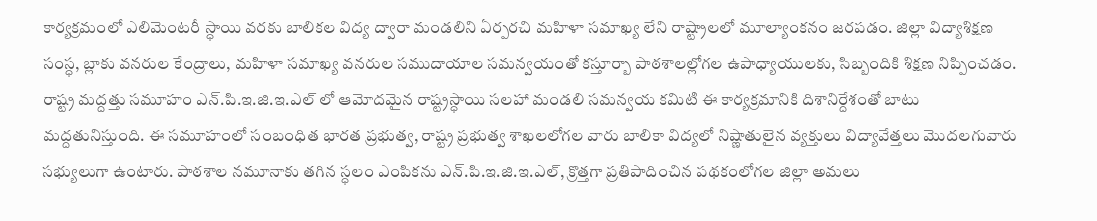కార్యక్రమంలో ఎలిమెంటరీ స్ధాయి వరకు బాలికల విద్య ద్వారా మండలిని ఏర్పరచి మహిళా సమాఖ్య లేని రాష్ట్రాలలో మూల్యాంకనం జరపడం. జిల్లా విద్యాశిక్షణ సంస్ధ, బ్లాకు వనరుల కేంద్రాలు, మహిళా సమాఖ్య వనరుల సముదాయాల సమన్వయంతో కస్తూర్బా పాఠశాలల్లోగల ఉపాధ్యాయులకు, సిబ్బందికి శిక్షణ నిప్పించడం. రాష్ట్ర మద్దత్తు సమూహం ఎన్.పి.ఇ.జి.ఇ.ఎల్ లో ఆమోదమైన రాష్ట్రస్ధాయి సలహా మండలి సమన్వయ కమిటి ఈ కార్యక్రమానికి దిశానిర్దేశంతో బాటు మద్దతునిస్తుంది. ఈ సమూహంలో సంబంధిత భారత ప్రభుత్వ, రాష్ట్ర ప్రభుత్వ శాఖలలోగల వారు బాలికా విద్యలో నిష్ణాతులైన వ్యక్తులు విద్యావేత్తలు మొదలగువారు సభ్యులుగా ఉంటారు. పాఠశాల నమూనాకు తగిన స్ధలం ఎంపికను ఎన్.పి.ఇ.జి.ఇ.ఎల్, క్రొత్తగా ప్రతిపాదించిన పథకంలోగల జిల్లా అమలు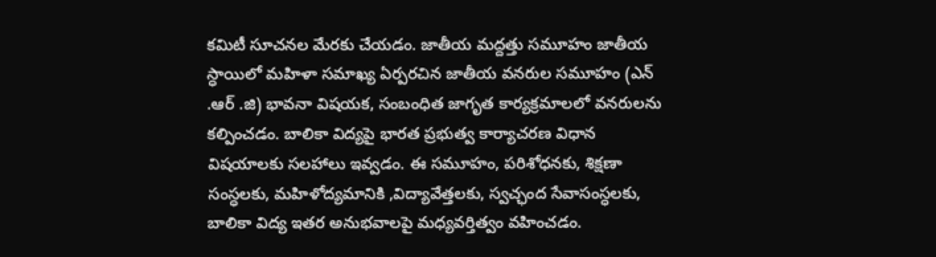కమిటీ సూచనల మేరకు చేయడం. జాతీయ మద్దత్తు సమూహం జాతీయ స్ధాయిలో మహిళా సమాఖ్య ఏర్పరచిన జాతీయ వనరుల సమూహం (ఎన్ .ఆర్ .జి) భావనా విషయక, సంబంధిత జాగృత కార్యక్రమాలలో వనరులను కల్పించడం. బాలికా విద్యపై భారత ప్రభుత్వ కార్యాచరణ విధాన విషయాలకు సలహాలు ఇవ్వడం. ఈ సమూహం, పరిశోధనకు, శిక్షణా సంస్ధలకు, మహిళోద్యమానికి ,విద్యావేత్తలకు, స్వచ్ఛంద సేవాసంస్ధలకు, బాలికా విద్య ఇతర అనుభవాలపై మధ్యవర్తిత్వం వహించడం.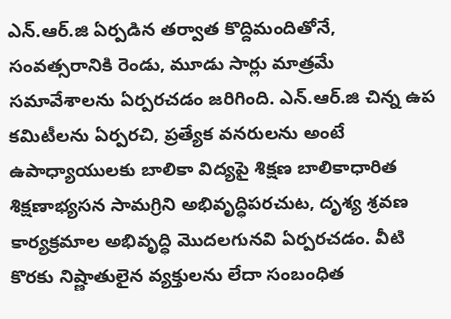ఎన్.ఆర్.జి ఏర్పడిన తర్వాత కొద్దిమందితోనే, సంవత్సరానికి రెండు, మూడు సార్లు మాత్రమే సమావేశాలను ఏర్పరచడం జరిగింది. ఎన్.ఆర్.జి చిన్న ఉప కమిటీలను ఏర్పరచి, ప్రత్యేక వనరులను అంటే ఉపాధ్యాయులకు బాలికా విద్యపై శిక్షణ బాలికాధారిత శిక్షణాభ్యసన సామగ్రిని అభివృద్ధిపరచుట, దృశ్య శ్రవణ కార్యక్రమాల అభివృద్ధి మొదలగునవి ఏర్పరచడం. వీటి కొరకు నిష్ణాతులైన వ్యక్తులను లేదా సంబంధిత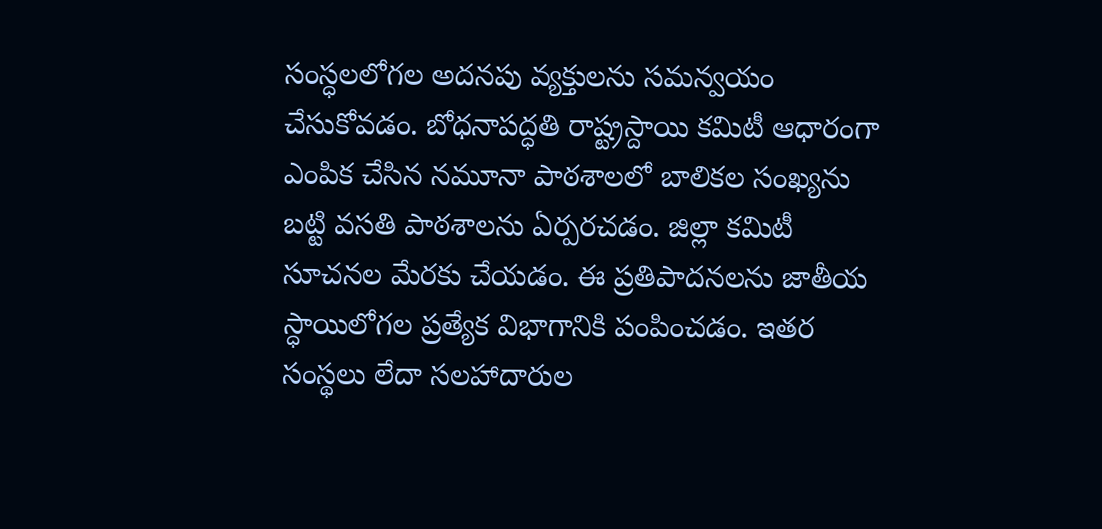సంస్ధలలోగల అదనపు వ్యక్తులను సమన్వయం చేసుకోవడం. బోధనాపద్ధతి రాష్ట్రస్దాయి కమిటీ ఆధారంగా ఎంపిక చేసిన నమూనా పాఠశాలలో బాలికల సంఖ్యను బట్టి వసతి పాఠశాలను ఏర్పరచడం. జిల్లా కమిటీ సూచనల మేరకు చేయడం. ఈ ప్రతిపాదనలను జాతీయ స్ధాయిలోగల ప్రత్యేక విభాగానికి పంపించడం. ఇతర సంస్థలు లేదా సలహాదారుల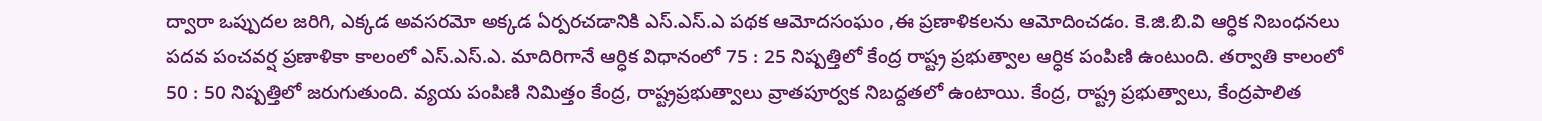ద్వారా ఒప్పుదల జరిగి, ఎక్కడ అవసరమో అక్కడ ఏర్పరచడానికి ఎస్.ఎస్.ఎ పథక ఆమోదసంఘం ,ఈ ప్రణాళికలను ఆమోదించడం. కె.జి.బి.వి ఆర్ధిక నిబంధనలు పదవ పంచవర్ష ప్రణాళికా కాలంలో ఎస్.ఎస్.ఎ. మాదిరిగానే ఆర్ధిక విధానంలో 75 : 25 నిష్పత్తిలో కేంద్ర రాష్ట్ర ప్రభుత్వాల ఆర్ధిక పంపిణి ఉంటుంది. తర్వాతి కాలంలో 50 : 50 నిష్పత్తిలో జరుగుతుంది. వ్యయ పంపిణి నిమిత్తం కేంద్ర, రాష్ట్రప్రభుత్వాలు వ్రాతపూర్వక నిబద్దతలో ఉంటాయి. కేంద్ర, రాష్ట్ర ప్రభుత్వాలు, కేంద్రపాలిత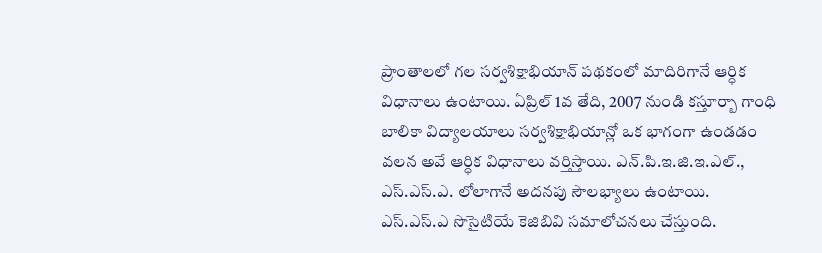ప్రాంతాలలో గల సర్వశిక్షాభియాన్ పథకంలో మాదిరిగానే ఆర్ధిక విధానాలు ఉంటాయి. ఏప్రిల్ 1వ తేది, 2007 నుండి కస్తూర్బా గాంధి బాలికా విద్యాలయాలు సర్వశిక్షాభియాన్లో ఒక భాగంగా ఉండడం వలన అవే ఆర్ధిక విధానాలు వర్తిస్తాయి. ఎన్.పి.ఇ.జి.ఇ.ఎల్., ఎస్.ఎస్.ఎ. లోలాగానే అదనపు సౌలభ్యాలు ఉంటాయి. ఎస్.ఎస్.ఎ సొసైటియే కెజిబివి సమాలోచనలు చేస్తుంది.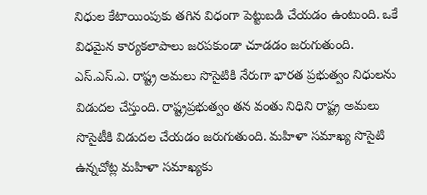నిధుల కేటాయింపుకు తగిన విధంగా పెట్టుబడి చేయడం ఉంటుంది. ఒకే విధమైన కార్యకలాపాలు జరపకుండా చూడడం జరుగుతుంది. ఎస్.ఎస్.ఎ. రాష్ట్ర అమలు సొసైటికి నేరుగా భారత ప్రభుత్వం నిధులను విడుదల చేస్తుంది. రాష్ట్రప్రభుత్వం తన వంతు నిధిని రాష్ట్ర అమలు సొసైటీకి విడుదల చేయడం జరుగుతుంది. మహిళా సమాఖ్య సొసైటి ఉన్నచోట్ల మహిళా సమాఖ్యకు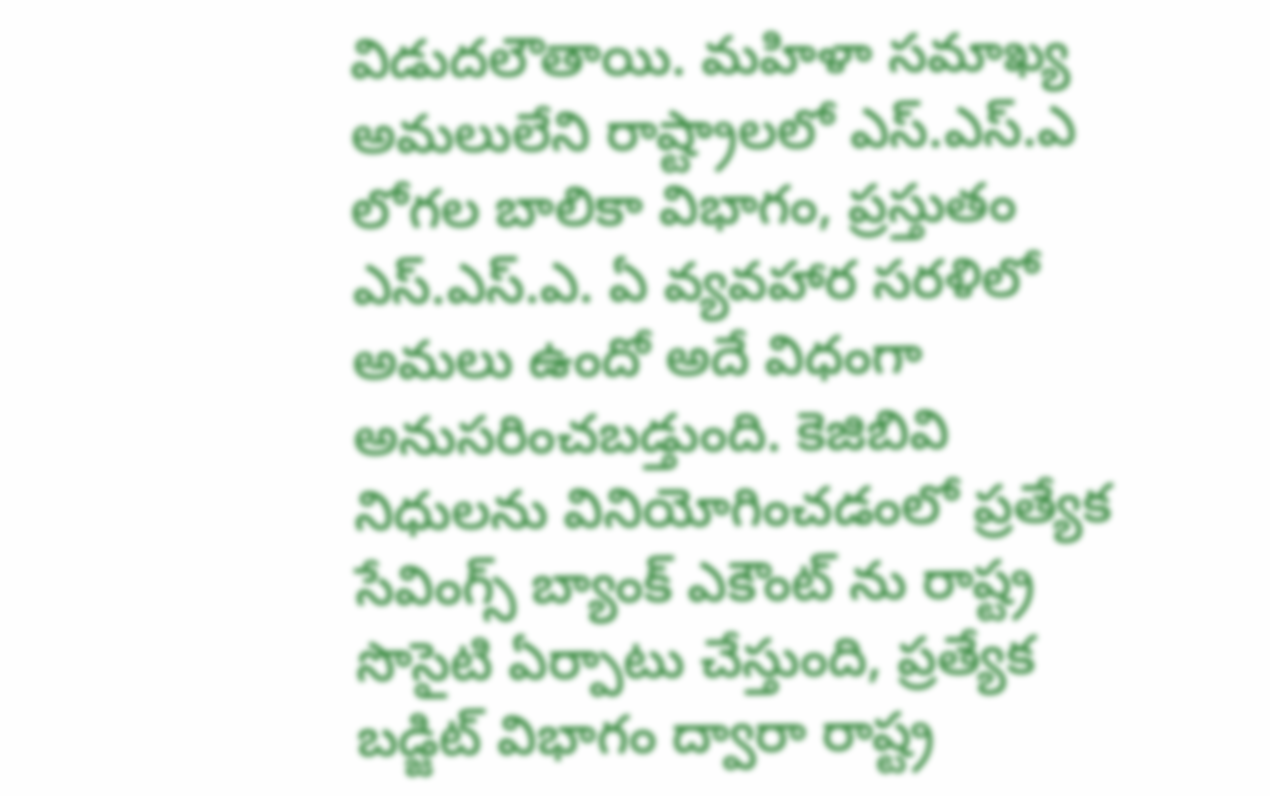విడుదలౌతాయి. మహిళా సమాఖ్య అమలులేని రాష్ట్రాలలో ఎస్.ఎస్.ఎ లోగల బాలికా విభాగం, ప్రస్తుతం ఎస్.ఎస్.ఎ. ఏ వ్యవహార సరళిలో అమలు ఉందో అదే విధంగా అనుసరించబడ్తుంది. కెజిబివి నిధులను వినియోగించడంలో ప్రత్యేక సేవింగ్స్ బ్యాంక్ ఎకౌంట్ ను రాష్ట్ర సొసైటి ఏర్పాటు చేస్తుంది, ప్రత్యేక బడ్జిట్ విభాగం ద్వారా రాష్ట్ర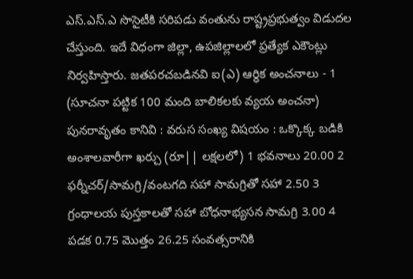ఎస్.ఎస్.ఎ సొసైటీకి సరిపడు వంతును రాష్ట్రప్రభుత్వం విడుదల చేస్తుంది. ఇదే విధంగా జిల్లా, ఉపజిల్లాలలో ప్రత్యేక ఎకౌంట్లు నిర్వహిస్తారు. జతపరచబడినవి ఐ(ఎ) ఆర్ధిక అంచనాలు - 1 (సూచనా పట్టిక 100 మంది బాలికలకు వ్యయ అంచనా) పునరావృతం కానివి : వరుస సంఖ్య విషయం : ఒక్కొక్క బడికి అంశాలవారీగా ఖర్చు (రూ|| లక్షలలో) 1 భవనాలు 20.00 2 ఫర్నీచర్/సామగ్రి/వంటగది సహా సామగ్రితో సహా 2.50 3 గ్రంధాలయ పుస్తకాలతో సహా బోధనాభ్యసన సామగ్రి 3.00 4 పడక 0.75 మొత్తం 26.25 సంవత్సరానికి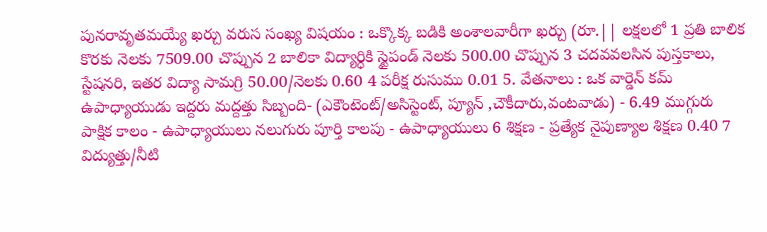పునరావృతమయ్యే ఖర్చు వరుస సంఖ్య విషయం : ఒక్కొక్క బడికి అంశాలవారీగా ఖర్చు (రూ.|| లక్షలలో 1 ప్రతి బాలిక కొరకు నెలకు 7509.00 చొప్పున 2 బాలికా విద్యార్ధికి స్టైపండ్ నెలకు 500.00 చొప్పున 3 చదవవలసిన పుస్తకాలు, స్టేషనరి, ఇతర విద్యా సామగ్రి 50.00/నెలకు 0.60 4 పరీక్ష రుసుము 0.01 5. వేతనాలు : ఒక వార్డెన్ కమ్ ఉపాధ్యాయుడు ఇద్దరు మద్దత్తు సిబ్బంది- (ఎకౌంటెంట్/అసిస్టెంట్, ప్యూన్ ,చౌకీదారు,వంటవాడు) - 6.49 ముగ్గురు పాక్షిక కాలం - ఉపాధ్యాయులు నలుగురు పూర్తి కాలపు - ఉపాధ్యాయులు 6 శిక్షణ - ప్రత్యేక నైపుణ్యాల శిక్షణ 0.40 7 విద్యుత్తు/నీటి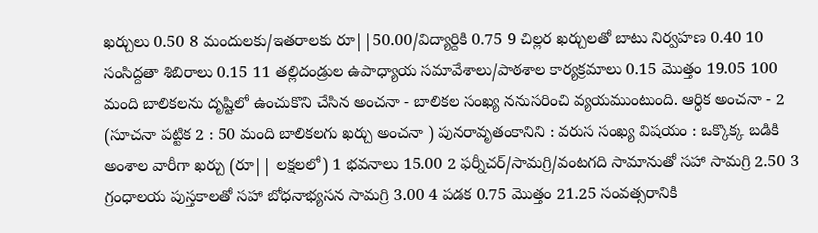ఖర్చులు 0.50 8 మందులకు/ఇతరాలకు రూ||50.00/విద్యార్దికి 0.75 9 చిల్లర ఖర్చులతో బాటు నిర్వహణ 0.40 10 సంసిద్దతా శిబిరాలు 0.15 11 తల్లిదండ్రుల ఉపాధ్యాయ సమావేశాలు/పాఠశాల కార్యక్రమాలు 0.15 మొత్తం 19.05 100 మంది బాలికలను దృష్టిలో ఉంచుకొని చేసిన అంచనా - బాలికల సంఖ్య ననుసరించి వ్యయముంటుంది. ఆర్ధిక అంచనా - 2 (సూచనా పట్టిక 2 : 50 మంది బాలికలగు ఖర్చు అంచనా ) పునరావృతంకానిని : వరుస సంఖ్య విషయం : ఒక్కొక్క బడికి అంశాల వారీగా ఖర్చు (రూ|| లక్షలలో) 1 భవనాలు 15.00 2 ఫర్నీచర్/సామగ్రి/వంటగది సామానుతో సహా సామగ్రి 2.50 3 గ్రంధాలయ పుస్తకాలతో సహా బోధనాభ్యసన సామగ్రి 3.00 4 పడక 0.75 మొత్తం 21.25 సంవత్సరానికి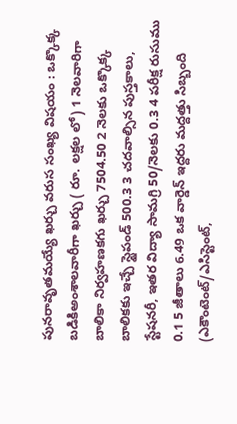పునరావృతమయ్యే ఖర్చు వరుస సంఖ్య విషయం : ఒక్కొక్క బడికిఅంశాలవారీగా ఖర్చు ( రూ. లక్షల లో) 1 నెలవారిగా బాలికా నిర్వహణకగు ఖర్చు 7504.50 2 నెలకు ఒక్కొక్క బాలికకు ఇచ్చే స్టైపండ్ 500.3 3 చదవాల్సిన పుస్తకాలు, స్టేషనరీ, ఇతర విద్యా సామగ్రి 50/నెలకు 0.3 4 పరీక్ష రుసుము 0.1 5 జీతాలు 6.49 ఒక వార్డెన్ ఇద్దరు మద్దత్తు సిబ్బంది (ఎకౌంటెంట్/ఎసిస్టెంట్,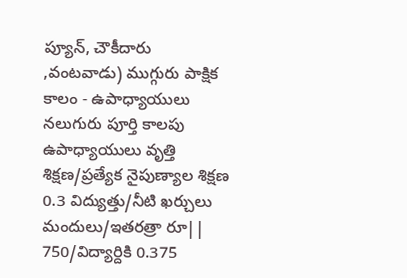ప్యూన్, చౌకీదారు ,వంటవాడు) ముగ్గురు పాక్షిక కాలం - ఉపాధ్యాయులు నలుగురు పూర్తి కాలపు ఉపాధ్యాయులు వృత్తి శిక్షణ/ప్రత్యేక నైపుణ్యాల శిక్షణ 0.3 విద్యుత్తు/నీటి ఖర్చులు మందులు/ఇతరత్రా రూ|| 750/విద్యార్దికి 0.375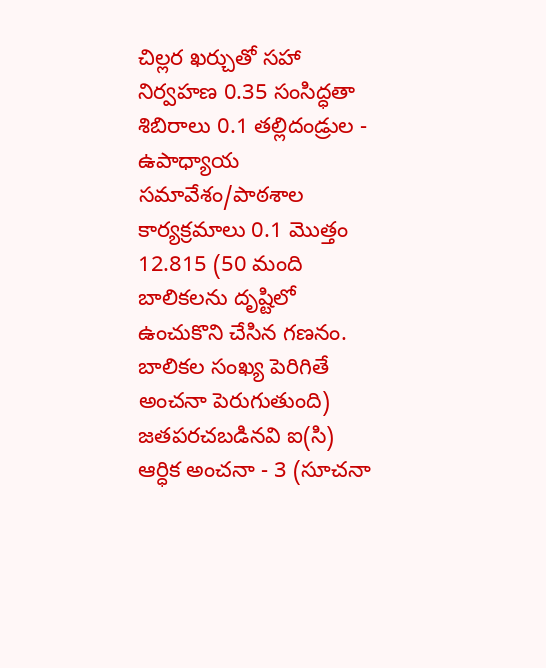చిల్లర ఖర్చుతో సహా నిర్వహణ 0.35 సంసిద్ధతా శిబిరాలు 0.1 తల్లిదండ్రుల - ఉపాధ్యాయ సమావేశం/పాఠశాల కార్యక్రమాలు 0.1 మొత్తం 12.815 (50 మంది బాలికలను దృష్టిలో ఉంచుకొని చేసిన గణనం. బాలికల సంఖ్య పెరిగితే అంచనా పెరుగుతుంది) జతపరచబడినవి ఐ(సి) ఆర్ధిక అంచనా - 3 (సూచనా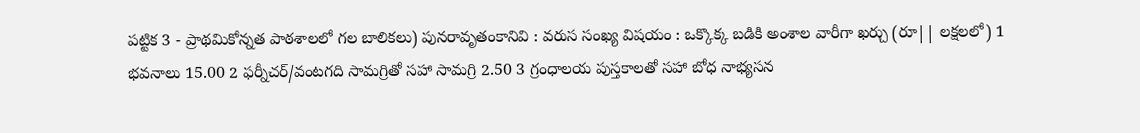పట్టిక 3 - ప్రాథమికోన్నత పాఠశాలలో గల బాలికలు) పునరావృతంకానివి : వరుస సంఖ్య విషయం : ఒక్కొక్క బడికి అంశాల వారీగా ఖర్చు (రూ|| లక్షలలో) 1 భవనాలు 15.00 2 ఫర్నీచర్/వంటగది సామగ్రితో సహా సామగ్రి 2.50 3 గ్రంధాలయ పుస్తకాలతో సహా బోధ నాభ్యసన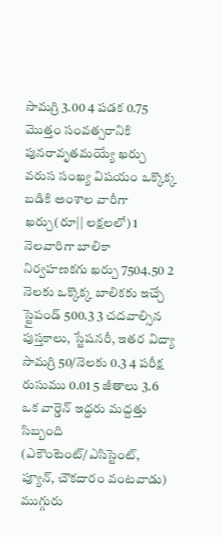సామగ్రి 3.00 4 పడక 0.75 మొత్తం సంవత్సరానికి పునరావృతమయ్యే ఖర్చు వరుస సంఖ్య విషయం ఒక్కొక్క బడికి అంశాల వారీగా ఖర్చు(రూ|| లక్షలలో) 1 నెలవారిగా బాలికా నిర్వహణకగు ఖర్చు 7504.50 2 నెలకు ఒక్కొక్క బాలికకు ఇచ్చే స్టైపండ్ 500.3 3 చదవాల్సిన పుస్తకాలు, స్టేషనరీ, ఇతర విద్యా సామగ్రి 50/నెలకు 0.3 4 పరీక్ష రుసుము 0.01 5 జీతాలు 3.6 ఒక వార్డెన్ ఇద్దరు మద్దత్తు సిబ్బంది (ఎకౌంటెంట్/ఎసిస్టెంట్, ప్యూన్, చౌకదారం వంటవాడు) ముగ్గురు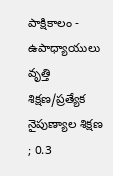పాక్షికాలం - ఉపాధ్యాయులు వృత్తి శిక్షణ/ప్రత్యేక నైపుణ్యాల శిక్షణ ; 0.3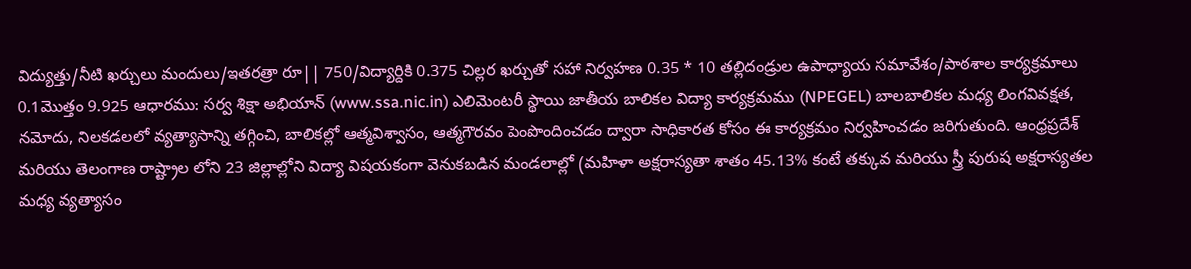విద్యుత్తు/నీటి ఖర్చులు మందులు/ఇతరత్రా రూ|| 750/విద్యార్దికి 0.375 చిల్లర ఖర్చుతో సహా నిర్వహణ 0.35 * 10 తల్లిదండ్రుల ఉపాధ్యాయ సమావేశం/పాఠశాల కార్యక్రమాలు 0.1మొత్తం 9.925 ఆధారము: సర్వ శిక్షా అభియాన్ (www.ssa.nic.in) ఎలిమెంటరీ స్థాయి జాతీయ బాలికల విద్యా కార్యక్రమము (NPEGEL) బాలబాలికల మధ్య లింగవివక్షత, నమోదు, నిలకడలలో వ్యత్యాసాన్ని తగ్గించి, బాలికల్లో ఆత్మవిశ్వాసం, ఆత్మగౌరవం పెంపొందించడం ద్వారా సాధికారత కోసం ఈ కార్యక్రమం నిర్వహించడం జరిగుతుంది. ఆంధ్రప్రదేశ్ మరియు తెలంగాణ రాష్ట్రాల లోని 23 జిల్లాల్లోని విద్యా విషయకంగా వెనుకబడిన మండలాల్లో (మహిళా అక్షరాస్యతా శాతం 45.13% కంటే తక్కువ మరియు స్త్రీ పురుష అక్షరాస్యతల మధ్య వ్యత్యాసం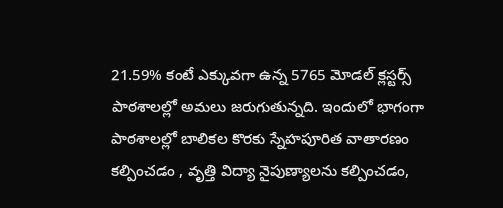21.59% కంటే ఎక్కువగా ఉన్న 5765 మోడల్ క్లస్టర్స్ పాఠశాలల్లో అమలు జరుగుతున్నది. ఇందులో భాగంగా పాఠశాలల్లో బాలికల కొరకు స్నేహపూరిత వాతారణం కల్పించడం , వృత్తి విద్యా నైపుణ్యాలను కల్పించడం,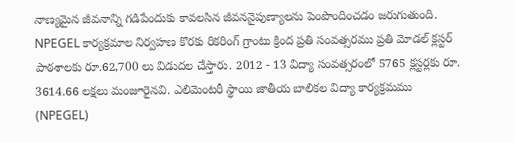నాణ్యమైన జీవనాన్ని గడిపేందుకు కావలసిన జీవననైపుణ్యాలను పెంపొందించడం జరుగుతుంది. NPEGEL కార్యక్రమాల నిర్వహణ కొరకు రికరింగ్ గ్రాంటు క్రింద ప్రతి సంవత్సరము ప్రతి మోడల్ క్లస్టర్ పాఠశాలకు రూ.62,700 లు విడుదల చేస్తారు. 2012 - 13 విద్యా సంవత్సరంలో 5765 క్లస్టర్లకు రూ. 3614.66 లక్షలు మంజూరైనవి. ఎలిమెంటరీ స్థాయి జాతీయ బాలికల విద్యా కార్యక్రమము (NPEGEL)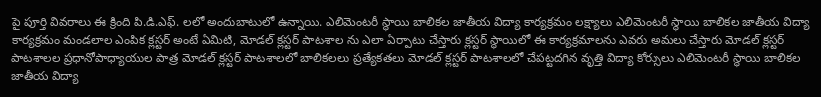పై పూర్తి వివరాలు ఈ క్రింది పి.డి.ఎఫ్. లలో అందుబాటులో ఉన్నాయి. ఎలిమెంటరీ స్థాయి బాలికల జాతీయ విద్యా కార్యక్రమం లక్ష్యాలు ఎలిమెంటరీ స్థాయి బాలికల జాతీయ విద్యా కార్యక్రమం మండలాల ఎంపిక క్లస్టర్ అంటే ఏమిటి, మోడల్ క్లస్టర్ పాటశాల ను ఎలా ఏర్పాటు చేస్తారు క్లస్టర్ స్థాయిలో ఈ కార్యక్రమాలను ఎవరు అమలు చేస్తారు మోడల్ క్లస్టర్ పాటశాలల ప్రధానోపాధ్యాయుల పాత్ర మోడల్ క్లస్టర్ పాటశాలలో బాలికలలు ప్రత్యేకతలు మోడల్ క్లస్టర్ పాటశాలలో చేపట్టదగిన వృత్తి విద్యా కోర్సులు ఎలిమెంటరీ స్థాయి బాలికల జాతీయ విద్యా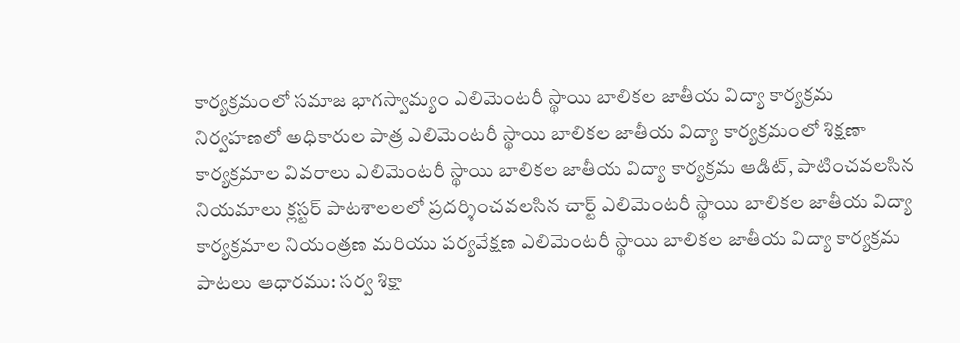కార్యక్రమంలో సమాజ భాగస్వామ్యం ఎలిమెంటరీ స్థాయి బాలికల జాతీయ విద్యా కార్యక్రమ నిర్వహణలో అధికారుల పాత్ర ఎలిమెంటరీ స్థాయి బాలికల జాతీయ విద్యా కార్యక్రమంలో శిక్షణా కార్యక్రమాల వివరాలు ఎలిమెంటరీ స్థాయి బాలికల జాతీయ విద్యా కార్యక్రమ ఆడిట్, పాటించవలసిన నియమాలు క్లస్టర్ పాటశాలలలో ప్రదర్శించవలసిన చార్ట్ ఎలిమెంటరీ స్థాయి బాలికల జాతీయ విద్యా కార్యక్రమాల నియంత్రణ మరియు పర్యవేక్షణ ఎలిమెంటరీ స్థాయి బాలికల జాతీయ విద్యా కార్యక్రమ పాటలు ఆధారము: సర్వ శిక్షా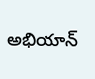అభియాన్